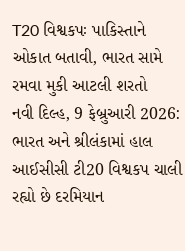T20 વિશ્વકપઃ પાકિસ્તાને ઓકાત બતાવી, ભારત સામે રમવા મુકી આટલી શરતો
નવી દિલ્હ, 9 ફેબ્રુઆરી 2026: ભારત અને શ્રીલંકામાં હાલ આઈસીસી ટી20 વિશ્વકપ ચાલી રહ્યો છે દરમિયાન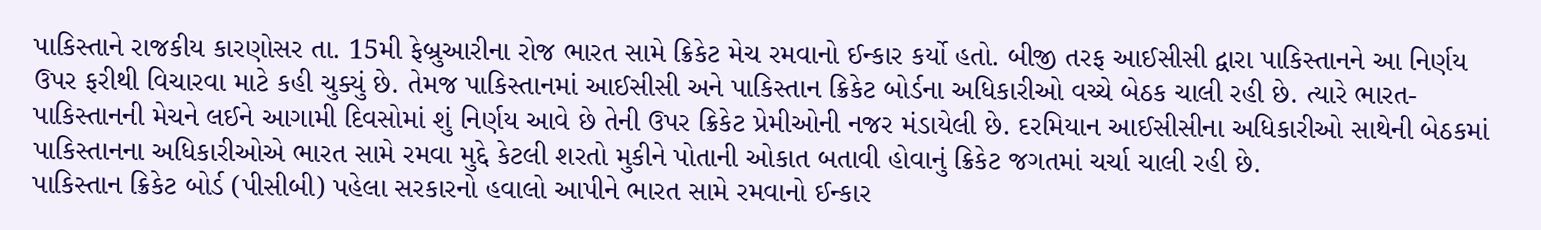પાકિસ્તાને રાજકીય કારણોસર તા. 15મી ફેબ્રુઆરીના રોજ ભારત સામે ક્રિકેટ મેચ રમવાનો ઈન્કાર કર્યો હતો. બીજી તરફ આઈસીસી દ્વારા પાકિસ્તાનને આ નિર્ણય ઉપર ફરીથી વિચારવા માટે કહી ચુક્યું છે. તેમજ પાકિસ્તાનમાં આઈસીસી અને પાકિસ્તાન ક્રિકેટ બોર્ડના અધિકારીઓ વચ્ચે બેઠક ચાલી રહી છે. ત્યારે ભારત-પાકિસ્તાનની મેચને લઈને આગામી દિવસોમાં શું નિર્ણય આવે છે તેની ઉપર ક્રિકેટ પ્રેમીઓની નજર મંડાયેલી છે. દરમિયાન આઈસીસીના અધિકારીઓ સાથેની બેઠકમાં પાકિસ્તાનના અધિકારીઓએ ભારત સામે રમવા મુદ્દે કેટલી શરતો મુકીને પોતાની ઓકાત બતાવી હોવાનું ક્રિકેટ જગતમાં ચર્ચા ચાલી રહી છે.
પાકિસ્તાન ક્રિકેટ બોર્ડ (પીસીબી) પહેલા સરકારનો હવાલો આપીને ભારત સામે રમવાનો ઈન્કાર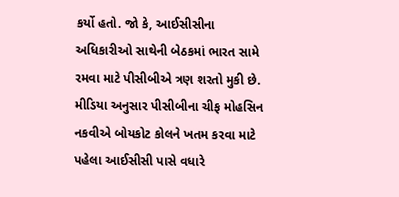કર્યો હતો. જો કે, આઈસીસીના અધિકારીઓ સાથેની બેઠકમાં ભારત સામે રમવા માટે પીસીબીએ ત્રણ શરતો મુકી છે. મીડિયા અનુસાર પીસીબીના ચીફ મોહસિન નકવીએ બોયકોટ કોલને ખતમ કરવા માટે પહેલા આઈસીસી પાસે વધારે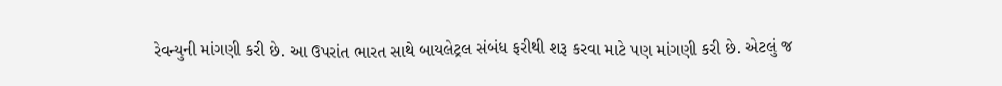રેવન્યુની માંગણી કરી છે. આ ઉપરાંત ભારત સાથે બાયલેટ્રલ સંબંધ ફરીથી શરૂ કરવા માટે પણ માંગણી કરી છે. એટલું જ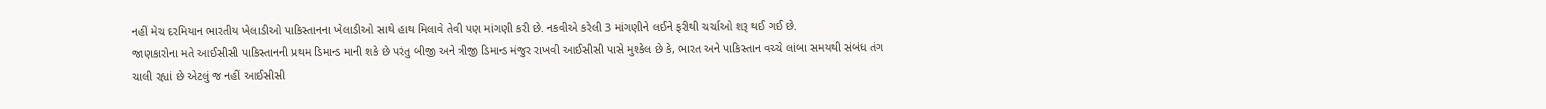નહીં મેચ દરમિયાન ભારતીય ખેલાડીઓ પાકિસ્તાનના ખેલાડીઓ સાથે હાથ મિલાવે તેવી પણ માંગણી કરી છે. નકવીએ કરેલી 3 માંગણીને લઈને ફરીથી ચર્ચાઓ શરૂ થઈ ગઈ છે.
જાણકારોના મતે આઈસીસી પાકિસ્તાનની પ્રથમ ડિમાન્ડ માની શકે છે પરંતુ બીજી અને ત્રીજી ડિમાન્ડ મંજુર રાખવી આઈસીસી પાસે મુશ્કેલ છે કે, ભારત અને પાકિસ્તાન વચ્ચે લાંબા સમયથી સંબંધ તંગ ચાલી રહ્યાં છે એટલું જ નહીં આઈસીસી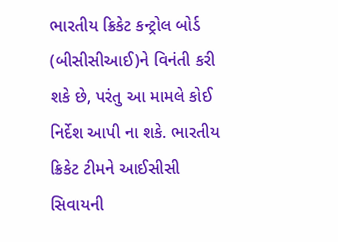ભારતીય ક્રિકેટ કન્ટ્રોલ બોર્ડ (બીસીસીઆઈ)ને વિનંતી કરી શકે છે, પરંતુ આ મામલે કોઈ નિર્દેશ આપી ના શકે. ભારતીય ક્રિકેટ ટીમને આઈસીસી સિવાયની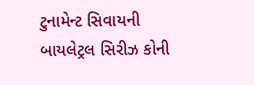ટુનામેન્ટ સિવાયની બાયલેટ્રલ સિરીઝ કોની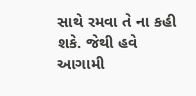સાથે રમવા તે ના કહી શકે. જેથી હવે આગામી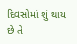દિવસોમાં શું થાય છે તે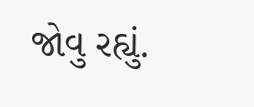જોવુ રહ્યું.